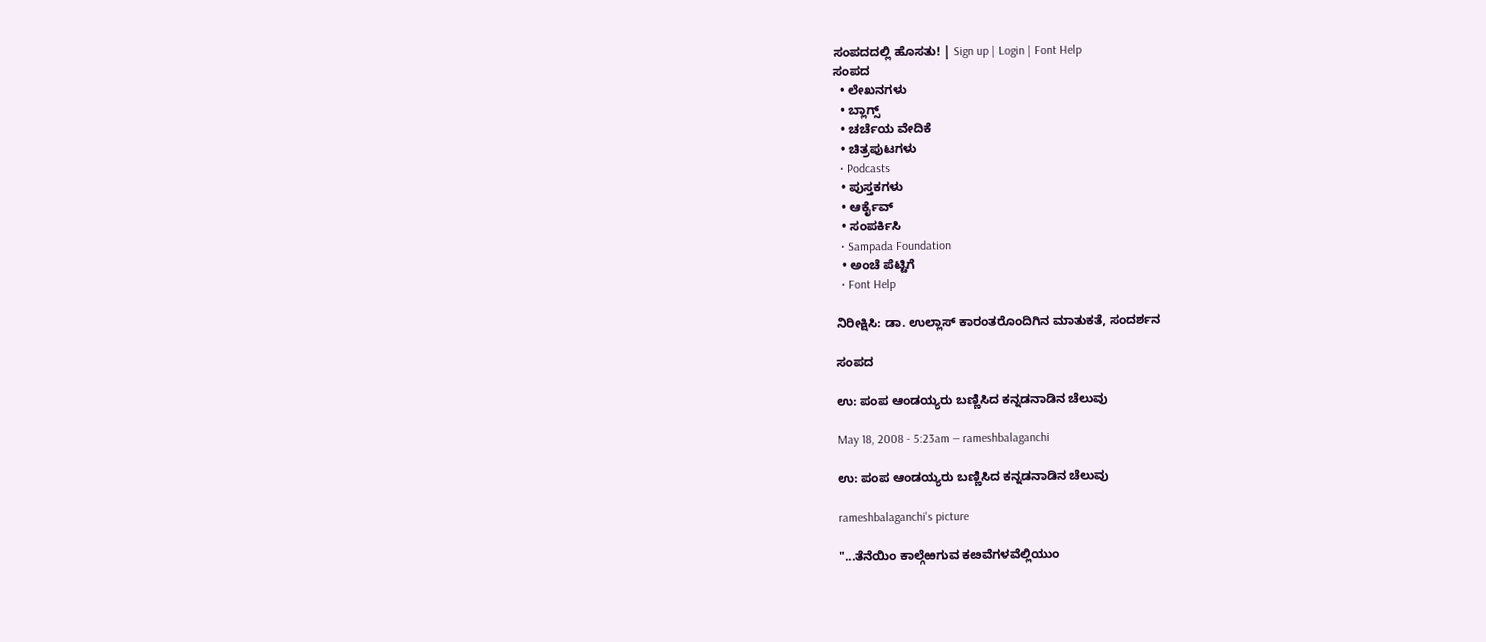ಸಂಪದದಲ್ಲಿ ಹೊಸತು! | Sign up | Login | Font Help
ಸಂಪದ
  • ಲೇಖನಗಳು
  • ಬ್ಲಾಗ್ಸ್
  • ಚರ್ಚೆಯ ವೇದಿಕೆ
  • ಚಿತ್ರಪುಟಗಳು
  • Podcasts
  • ಪುಸ್ತಕಗಳು
  • ಆರ್ಕೈವ್
  • ಸಂಪರ್ಕಿಸಿ
  • Sampada Foundation
  • ಅಂಚೆ ಪೆಟ್ಟಿಗೆ
  • Font Help

ನಿರೀಕ್ಷಿಸಿ: ಡಾ. ಉಲ್ಲಾಸ್ ಕಾರಂತರೊಂದಿಗಿನ ಮಾತುಕತೆ, ಸಂದರ್ಶನ

ಸಂಪದ

ಉ: ಪಂಪ ಆಂಡಯ್ಯರು ಬಣ್ಣಿಸಿದ ಕನ್ನಡನಾಡಿನ ಚೆಲುವು

May 18, 2008 - 5:23am — rameshbalaganchi

ಉ: ಪಂಪ ಆಂಡಯ್ಯರು ಬಣ್ಣಿಸಿದ ಕನ್ನಡನಾಡಿನ ಚೆಲುವು

rameshbalaganchi's picture

"...ತೆನೆಯಿಂ ಕಾಲ್ಗೆಱಗುವ ಕೞವೆಗಳವೆಲ್ಲಿಯುಂ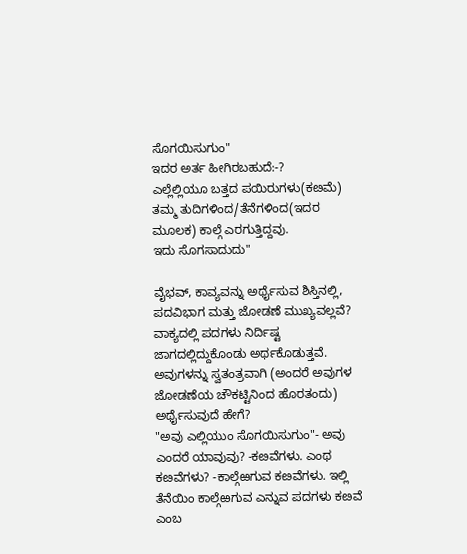ಸೊಗಯಿಸುಗುಂ"
ಇದರ ಅರ್ತ ಹೀಗಿರಬಹುದೆ:-?
ಎಲ್ಲೆಲ್ಲಿಯೂ ಬತ್ತದ ಪಯಿರುಗಳು(ಕೞಮೆ) ತಮ್ಮ ತುದಿಗಳಿಂದ/ತೆನೆಗಳಿಂದ(ಇದರ ಮೂಲಕ) ಕಾಲ್ಗೆ ಎರಗುತ್ತಿದ್ದವು.
ಇದು ಸೊಗಸಾದುದು"

ವೈಭವ್, ಕಾವ್ಯವನ್ನು ಅರ್ಥೈಸುವ ಶಿಸ್ತಿನಲ್ಲಿ, ಪದವಿಭಾಗ ಮತ್ತು ಜೋಡಣೆ ಮುಖ್ಯವಲ್ಲವೆ? ವಾಕ್ಯದಲ್ಲಿ ಪದಗಳು ನಿರ್ದಿಷ್ಟ ಜಾಗದಲ್ಲಿದ್ದುಕೊಂಡು ಅರ್ಥಕೊಡುತ್ತವೆ. ಅವುಗಳನ್ನು ಸ್ವತಂತ್ರವಾಗಿ (ಅಂದರೆ ಅವುಗಳ ಜೋಡಣೆಯ ಚೌಕಟ್ಟಿನಿಂದ ಹೊರತಂದು) ಅರ್ಥೈಸುವುದೆ ಹೇಗೆ?
"ಅವು ಎಲ್ಲಿಯುಂ ಸೊಗಯಿಸುಗುಂ"- ಅವು ಎಂದರೆ ಯಾವುವು? -ಕೞವೆಗಳು. ಎಂಥ ಕೞವೆಗಳು? -ಕಾಲ್ಗೆಱಗುವ ಕೞವೆಗಳು. ಇಲ್ಲಿ ತೆನೆಯಿಂ ಕಾಲ್ಗೆಱಗುವ ಎನ್ನುವ ಪದಗಳು ಕೞವೆ ಎಂಬ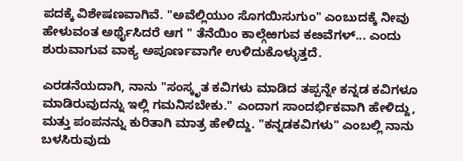ಪದಕ್ಕೆ ವಿಶೇಷಣವಾಗಿವೆ. "ಅವೆಲ್ಲಿಯುಂ ಸೊಗಯಿಸುಗುಂ" ಎಂಬುದಕ್ಕೆ ನೀವು ಹೇಳುವಂತ ಅರ್ಥೈಸಿದರೆ ಆಗ " ತೆನೆಯಿಂ ಕಾಲ್ಗೆಱಗುವ ಕೞವೆಗಳ್... ಎಂದು ಶುರುವಾಗುವ ವಾಕ್ಯ ಅಪೂರ್ಣವಾಗೇ ಉಳಿದುಕೊಳ್ಳುತ್ತದೆ.

ಎರಡನೆಯದಾಗಿ, ನಾನು "ಸಂಸ್ಕೃತ ಕವಿಗಳು ಮಾಡಿದ ತಪ್ಪನ್ನೇ ಕನ್ನಡ ಕವಿಗಳೂ ಮಾಡಿರುವುದನ್ನು ಇಲ್ಲಿ ಗಮನಿಸಬೇಕು." ಎಂದಾಗ ಸಾಂದರ್ಭಿಕವಾಗಿ ಹೇಳಿದ್ದು, ಮತ್ತು ಪಂಪನನ್ನು ಕುರಿತಾಗಿ ಮಾತ್ರ ಹೇಳಿದ್ದು. "ಕನ್ನಡಕವಿಗಳು" ಎಂಬಲ್ಲಿ ನಾನು ಬಳಸಿರುವುದು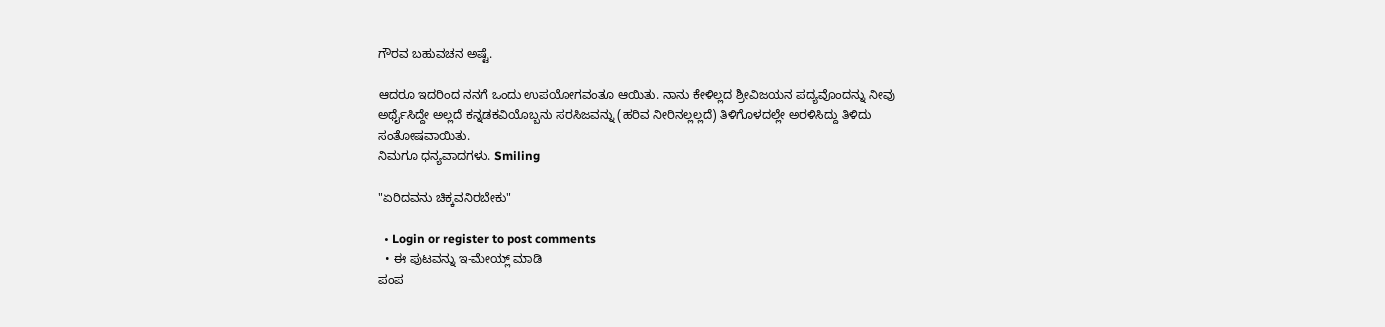ಗೌರವ ಬಹುವಚನ ಅಷ್ಟೆ.

ಆದರೂ ಇದರಿಂದ ನನಗೆ ಒಂದು ಉಪಯೋಗವಂತೂ ಆಯಿತು. ನಾನು ಕೇಳಿಲ್ಲದ ಶ್ರೀವಿಜಯನ ಪದ್ಯವೊಂದನ್ನು ನೀವು ಅರ್ಥೈಸಿದ್ದೇ ಅಲ್ಲದೆ ಕನ್ನಡಕವಿಯೊಬ್ಬನು ಸರಸಿಜವನ್ನು (ಹರಿವ ನೀರಿನಲ್ಲಲ್ಲದೆ) ತಿಳಿಗೊಳದಲ್ಲೇ ಅರಳಿಸಿದ್ದು ತಿಳಿದು ಸಂತೋಷವಾಯಿತು.
ನಿಮಗೂ ಧನ್ಯವಾದಗಳು. Smiling

"ಏರಿದವನು ಚಿಕ್ಕವನಿರಬೇಕು"

  • Login or register to post comments
  • ಈ ಪುಟವನ್ನು ಇ-ಮೇಯ್ಲ್ ಮಾಡಿ
ಪಂಪ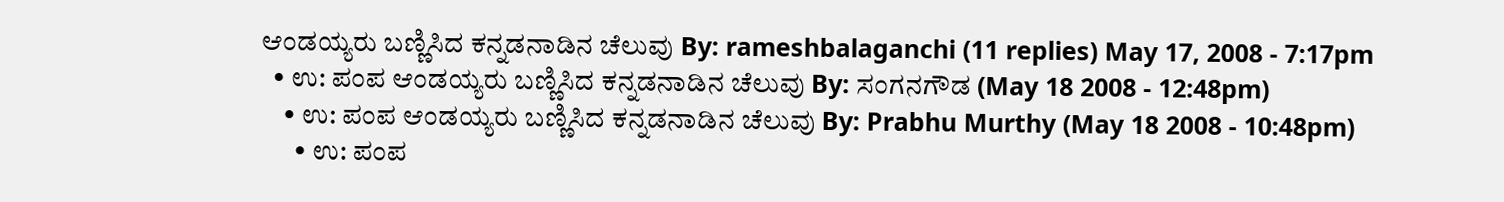ಆಂಡಯ್ಯರು ಬಣ್ಣಿಸಿದ ಕನ್ನಡನಾಡಿನ ಚೆಲುವು By: rameshbalaganchi (11 replies) May 17, 2008 - 7:17pm
  • ಉ: ಪಂಪ ಆಂಡಯ್ಯರು ಬಣ್ಣಿಸಿದ ಕನ್ನಡನಾಡಿನ ಚೆಲುವು By: ಸಂಗನಗೌಡ (May 18 2008 - 12:48pm)
    • ಉ: ಪಂಪ ಆಂಡಯ್ಯರು ಬಣ್ಣಿಸಿದ ಕನ್ನಡನಾಡಿನ ಚೆಲುವು By: Prabhu Murthy (May 18 2008 - 10:48pm)
      • ಉ: ಪಂಪ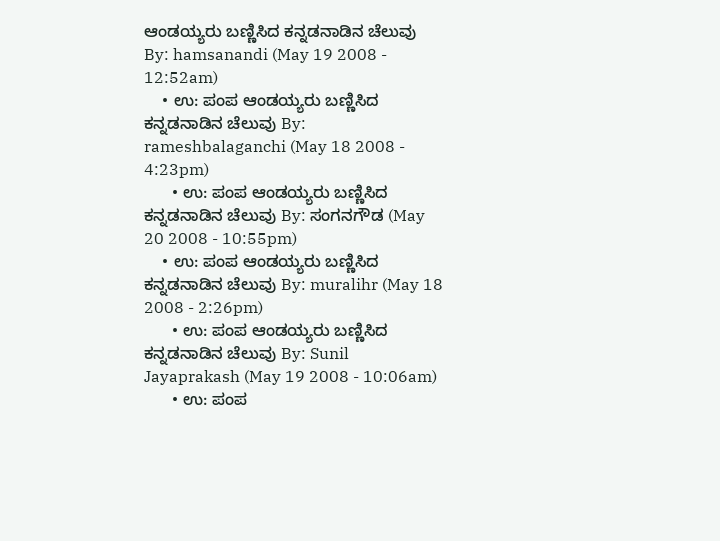ಆಂಡಯ್ಯರು ಬಣ್ಣಿಸಿದ ಕನ್ನಡನಾಡಿನ ಚೆಲುವು By: hamsanandi (May 19 2008 - 12:52am)
    • ಉ: ಪಂಪ ಆಂಡಯ್ಯರು ಬಣ್ಣಿಸಿದ ಕನ್ನಡನಾಡಿನ ಚೆಲುವು By: rameshbalaganchi (May 18 2008 - 4:23pm)
      • ಉ: ಪಂಪ ಆಂಡಯ್ಯರು ಬಣ್ಣಿಸಿದ ಕನ್ನಡನಾಡಿನ ಚೆಲುವು By: ಸಂಗನಗೌಡ (May 20 2008 - 10:55pm)
    • ಉ: ಪಂಪ ಆಂಡಯ್ಯರು ಬಣ್ಣಿಸಿದ ಕನ್ನಡನಾಡಿನ ಚೆಲುವು By: muralihr (May 18 2008 - 2:26pm)
      • ಉ: ಪಂಪ ಆಂಡಯ್ಯರು ಬಣ್ಣಿಸಿದ ಕನ್ನಡನಾಡಿನ ಚೆಲುವು By: Sunil Jayaprakash (May 19 2008 - 10:06am)
      • ಉ: ಪಂಪ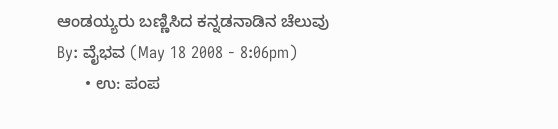ಆಂಡಯ್ಯರು ಬಣ್ಣಿಸಿದ ಕನ್ನಡನಾಡಿನ ಚೆಲುವು By: ವೈಭವ (May 18 2008 - 8:06pm)
      • ಉ: ಪಂಪ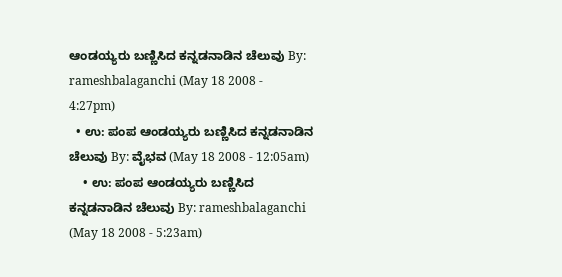ಆಂಡಯ್ಯರು ಬಣ್ಣಿಸಿದ ಕನ್ನಡನಾಡಿನ ಚೆಲುವು By: rameshbalaganchi (May 18 2008 - 4:27pm)
  • ಉ: ಪಂಪ ಆಂಡಯ್ಯರು ಬಣ್ಣಿಸಿದ ಕನ್ನಡನಾಡಿನ ಚೆಲುವು By: ವೈಭವ (May 18 2008 - 12:05am)
    • ಉ: ಪಂಪ ಆಂಡಯ್ಯರು ಬಣ್ಣಿಸಿದ ಕನ್ನಡನಾಡಿನ ಚೆಲುವು By: rameshbalaganchi (May 18 2008 - 5:23am)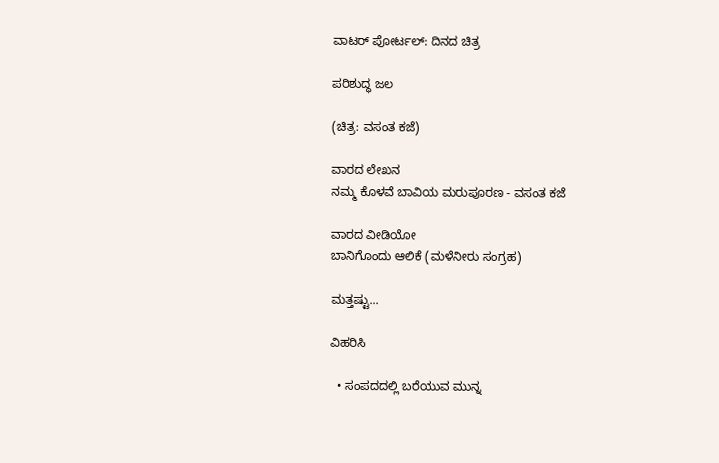ವಾಟರ್ ಪೋರ್ಟಲ್: ದಿನದ ಚಿತ್ರ

ಪರಿಶುದ್ಧ ಜಲ

(ಚಿತ್ರ: ವಸಂತ ಕಜೆ)

ವಾರದ ಲೇಖನ
ನಮ್ಮ ಕೊಳವೆ ಬಾವಿಯ ಮರುಪೂರಣ - ವಸಂತ ಕಜೆ

ವಾರದ ವೀಡಿಯೋ
ಬಾನಿಗೊಂದು ಆಲಿಕೆ (ಮಳೆನೀರು ಸಂಗ್ರಹ)

ಮತ್ತಷ್ಟು...

ವಿಹರಿಸಿ

  • ಸಂಪದದಲ್ಲಿ ಬರೆಯುವ ಮುನ್ನ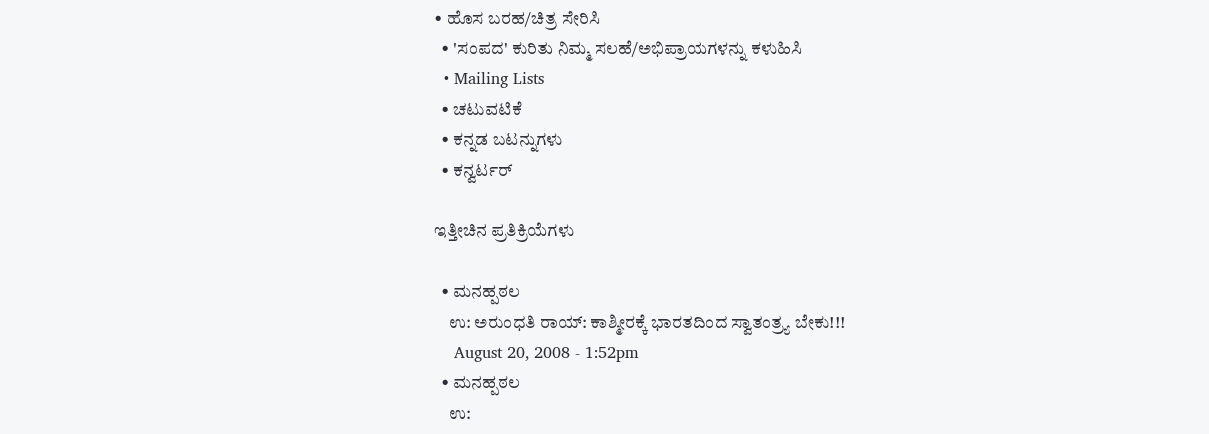• ಹೊಸ ಬರಹ/ಚಿತ್ರ ಸೇರಿಸಿ
  • 'ಸಂಪದ' ಕುರಿತು ನಿಮ್ಮ ಸಲಹೆ/ಅಭಿಪ್ರಾಯಗಳನ್ನು ಕಳುಹಿಸಿ
  • Mailing Lists
  • ಚಟುವಟಿಕೆ
  • ಕನ್ನಡ ಬಟನ್ನುಗಳು
  • ಕನ್ವರ್ಟರ್

ಇತ್ತೀಚಿನ ಪ್ರತಿಕ್ರಿಯೆಗಳು

  • ಮನಹ್ಪಠಲ
    ಉ: ಅರುಂಧತಿ ರಾಯ್: ಕಾಶ್ಮೀರಕ್ಕೆ ಭಾರತದಿಂದ ಸ್ವಾತಂತ್ರ್ಯ ಬೇಕು!!!
    August 20, 2008 - 1:52pm
  • ಮನಹ್ಪಠಲ
    ಉ: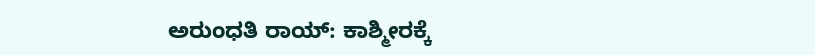ಅರುಂಧತಿ ರಾಯ್: ಕಾಶ್ಮೀರಕ್ಕೆ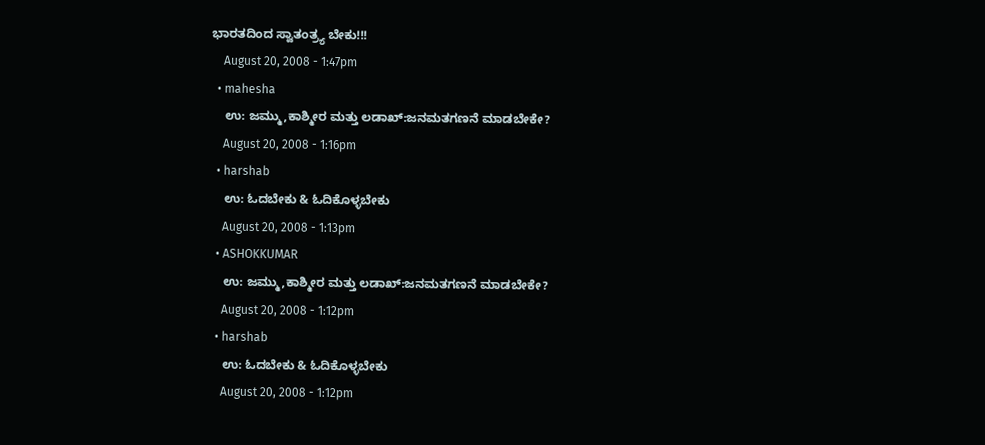ಭಾರತದಿಂದ ಸ್ವಾತಂತ್ರ್ಯ ಬೇಕು!!!
    August 20, 2008 - 1:47pm
  • mahesha
    ಉ: ಜಮ್ಮು,ಕಾಶ್ಮೀರ ಮತ್ತು ಲಡಾಖ್:ಜನಮತಗಣನೆ ಮಾಡಬೇಕೇ?
    August 20, 2008 - 1:16pm
  • harshab
    ಉ: ಓದಬೇಕು & ಓದಿಕೊಳ್ಳಬೇಕು
    August 20, 2008 - 1:13pm
  • ASHOKKUMAR
    ಉ: ಜಮ್ಮು,ಕಾಶ್ಮೀರ ಮತ್ತು ಲಡಾಖ್:ಜನಮತಗಣನೆ ಮಾಡಬೇಕೇ?
    August 20, 2008 - 1:12pm
  • harshab
    ಉ: ಓದಬೇಕು & ಓದಿಕೊಳ್ಳಬೇಕು
    August 20, 2008 - 1:12pm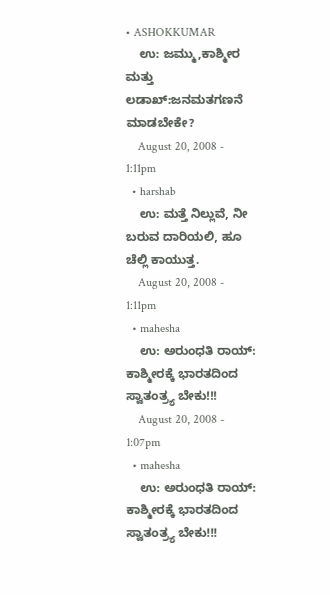• ASHOKKUMAR
    ಉ: ಜಮ್ಮು,ಕಾಶ್ಮೀರ ಮತ್ತು ಲಡಾಖ್:ಜನಮತಗಣನೆ ಮಾಡಬೇಕೇ?
    August 20, 2008 - 1:11pm
  • harshab
    ಉ: ಮತ್ತೆ ನಿಲ್ಲುವೆ, ನೀ ಬರುವ ದಾರಿಯಲಿ, ಹೂ ಚೆಲ್ಲಿ ಕಾಯುತ್ತ.
    August 20, 2008 - 1:11pm
  • mahesha
    ಉ: ಅರುಂಧತಿ ರಾಯ್: ಕಾಶ್ಮೀರಕ್ಕೆ ಭಾರತದಿಂದ ಸ್ವಾತಂತ್ರ್ಯ ಬೇಕು!!!
    August 20, 2008 - 1:07pm
  • mahesha
    ಉ: ಅರುಂಧತಿ ರಾಯ್: ಕಾಶ್ಮೀರಕ್ಕೆ ಭಾರತದಿಂದ ಸ್ವಾತಂತ್ರ್ಯ ಬೇಕು!!!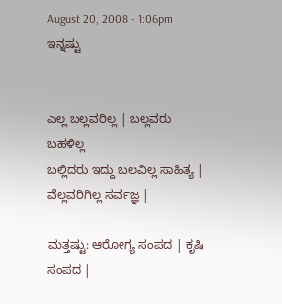August 20, 2008 - 1:06pm
ಇನ್ನಷ್ಟು


ಎಲ್ಲ ಬಲ್ಲವರಿಲ್ಲ | ಬಲ್ಲವರು ಬಹಳಿಲ್ಲ
ಬಲ್ಲಿದರು ಇದ್ದು ಬಲವಿಲ್ಲ ಸಾಹಿತ್ಯ |
ವೆಲ್ಲವರಿಗಿಲ್ಲ ಸರ್ವಜ್ಞ |

ಮತ್ತಷ್ಟು: ಆರೋಗ್ಯ ಸಂಪದ | ಕೃಷಿ ಸಂಪದ |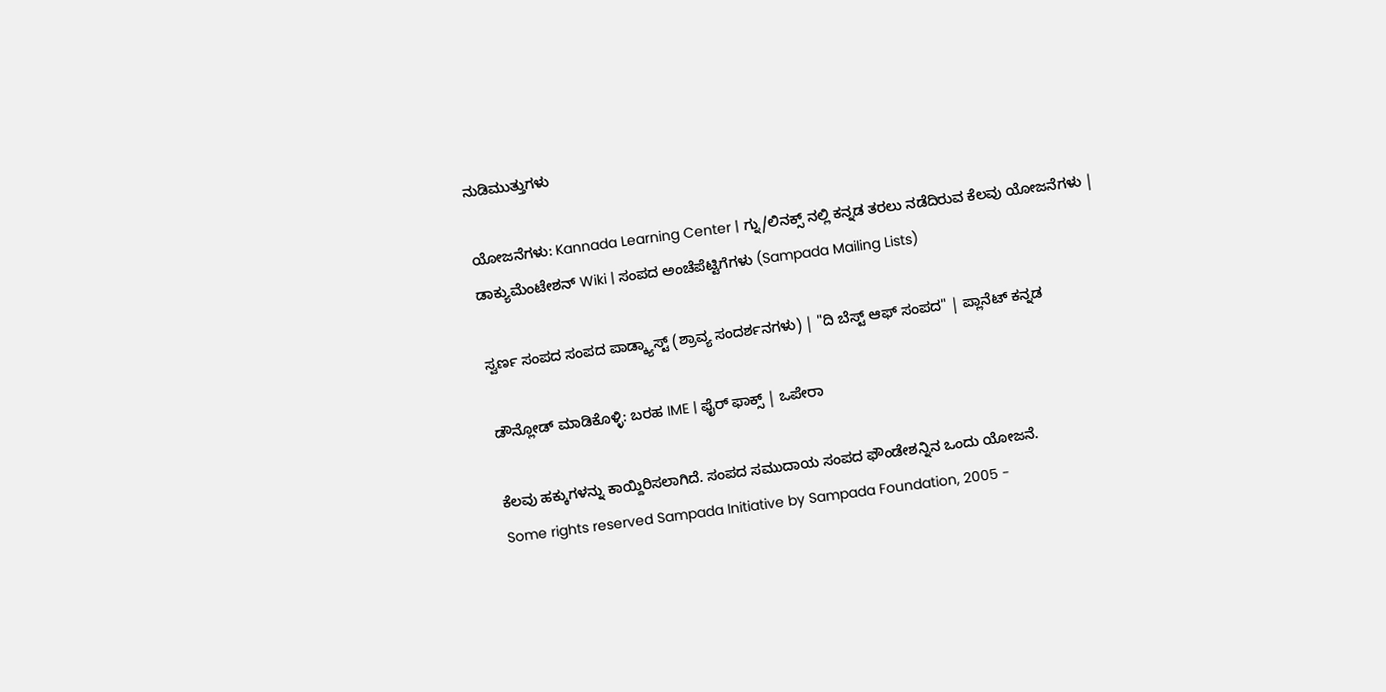ನುಡಿಮುತ್ತುಗಳು

ಯೋಜನೆಗಳು: Kannada Learning Center | ಗ್ನು/ಲಿನಕ್ಸ್ ನಲ್ಲಿ ಕನ್ನಡ ತರಲು ನಡೆದಿರುವ ಕೆಲವು ಯೋಜನೆಗಳು | ಡಾಕ್ಯುಮೆಂಟೇಶನ್ Wiki | ಸಂಪದ ಅಂಚೆಪೆಟ್ಟಿಗೆಗಳು (Sampada Mailing Lists)

ಸ್ವರ್ಣ ಸಂಪದ ಸಂಪದ ಪಾಡ್ಕ್ಯಾಸ್ಟ್ (ಶ್ರಾವ್ಯ ಸಂದರ್ಶನಗಳು) | "ದಿ ಬೆಸ್ಟ್ ಆಫ್ ಸಂಪದ" | ಪ್ಲಾನೆಟ್ ಕನ್ನಡ

ಡೌನ್ಲೋಡ್ ಮಾಡಿಕೊಳ್ಳಿ: ಬರಹ IME | ಫೈರ್ ಫಾಕ್ಸ್ | ಒಪೇರಾ

ಕೆಲವು ಹಕ್ಕುಗಳನ್ನು ಕಾಯ್ದಿರಿಸಲಾಗಿದೆ. ಸಂಪದ ಸಮುದಾಯ ಸಂಪದ ಫೌಂಡೇಶನ್ನಿನ ಒಂದು ಯೋಜನೆ.
Some rights reserved Sampada Initiative by Sampada Foundation, 2005 -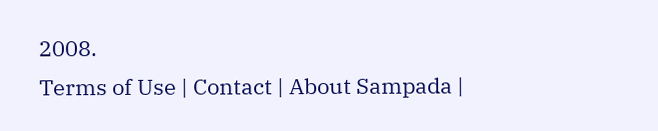2008.
Terms of Use | Contact | About Sampada |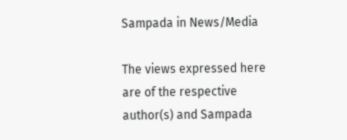Sampada in News/Media

The views expressed here are of the respective author(s) and Sampada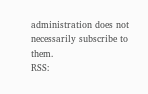administration does not necessarily subscribe to them.
RSS: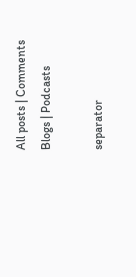All posts | Comments
Blogs | Podcasts

separator